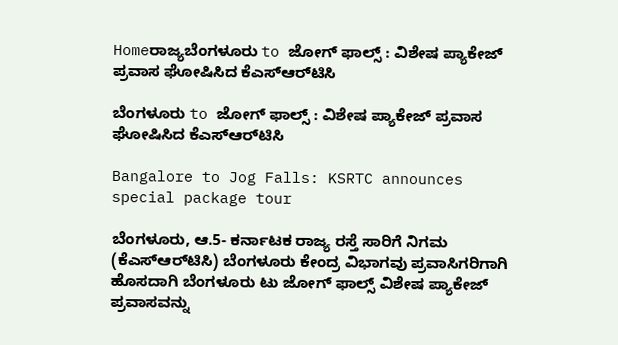Homeರಾಜ್ಯಬೆಂಗಳೂರು to ಜೋಗ್‌ ಫಾಲ್ಸ್‌‍ : ವಿಶೇಷ ಪ್ಯಾಕೇಜ್‌ ಪ್ರವಾಸ ಘೋಷಿಸಿದ ಕೆಎಸ್‌‍ಆರ್‌ಟಿಸಿ

ಬೆಂಗಳೂರು to ಜೋಗ್‌ ಫಾಲ್ಸ್‌‍ : ವಿಶೇಷ ಪ್ಯಾಕೇಜ್‌ ಪ್ರವಾಸ ಘೋಷಿಸಿದ ಕೆಎಸ್‌‍ಆರ್‌ಟಿಸಿ

Bangalore to Jog Falls: KSRTC announces special package tour

ಬೆಂಗಳೂರು, ಆ.5- ಕರ್ನಾಟಕ ರಾಜ್ಯ ರಸ್ತೆ ಸಾರಿಗೆ ನಿಗಮ (ಕೆಎಸ್‌‍ಆರ್‌ಟಿಸಿ) ಬೆಂಗಳೂರು ಕೇಂದ್ರ ವಿಭಾಗವು ಪ್ರವಾಸಿಗರಿಗಾಗಿ ಹೊಸದಾಗಿ ಬೆಂಗಳೂರು ಟು ಜೋಗ್‌ ಫಾಲ್ಸ್‌‍ ವಿಶೇಷ ಪ್ಯಾಕೇಜ್‌ ಪ್ರವಾಸವನ್ನು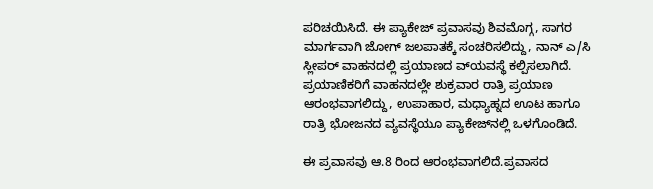ಪರಿಚಯಿಸಿದೆ. ಈ ಪ್ಯಾಕೇಜ್‌ ಪ್ರವಾಸವು ಶಿವಮೊಗ್ಗ, ಸಾಗರ ಮಾರ್ಗವಾಗಿ ಜೋಗ್‌ ಜಲಪಾತಕ್ಕೆ ಸಂಚರಿಸಲಿದ್ದು, ನಾನ್‌ ಎ/ಸಿ ಸ್ಲೀಪರ್‌ ವಾಹನದಲ್ಲಿ ಪ್ರಯಾಣದ ವ್‌ಯವಸ್ಥೆ ಕಲ್ಪಿಸಲಾಗಿದೆ. ಪ್ರಯಾಣಿಕರಿಗೆ ವಾಹನದಲ್ಲೇ ಶುಕ್ರವಾರ ರಾತ್ರಿ ಪ್ರಯಾಣ ಆರಂಭವಾಗಲಿದ್ದು, ಉಪಾಹಾರ, ಮಧ್ಯಾಹ್ನದ ಊಟ ಹಾಗೂ ರಾತ್ರಿ ಭೋಜನದ ವ್ಯವಸ್ಥೆಯೂ ಪ್ಯಾಕೇಜ್‌ನಲ್ಲಿ ಒಳಗೊಂಡಿದೆ.

ಈ ಪ್ರವಾಸವು ಆ.8 ರಿಂದ ಆರಂಭವಾಗಲಿದೆ.ಪ್ರವಾಸದ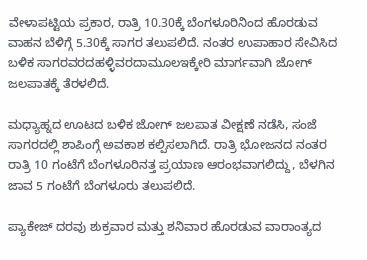ವೇಳಾಪಟ್ಟಿಯ ಪ್ರಕಾರ, ರಾತ್ರಿ 10.30ಕ್ಕೆ ಬೆಂಗಳೂರಿನಿಂದ ಹೊರಡುವ ವಾಹನ ಬೆಳಿಗ್ಗೆ 5.30ಕ್ಕೆ ಸಾಗರ ತಲುಪಲಿದೆ. ನಂತರ ಉಪಾಹಾರ ಸೇವಿಸಿದ ಬಳಿಕ ಸಾಗರವರದಹಳ್ಳಿವರದಾಮೂಲಇಕ್ಕೇರಿ ಮಾರ್ಗವಾಗಿ ಜೋಗ್‌ ಜಲಪಾತಕ್ಕೆ ತೆರಳಲಿದೆ.

ಮಧ್ಯಾಹ್ನದ ಊಟದ ಬಳಿಕ ಜೋಗ್‌ ಜಲಪಾತ ವೀಕ್ಷಣೆ ನಡೆಸಿ, ಸಂಜೆ ಸಾಗರದಲ್ಲಿ ಶಾಪಿಂಗ್ಗೆ ಅವಕಾಶ ಕಲ್ಪಿಸಲಾಗಿದೆ. ರಾತ್ರಿ ಭೋಜನದ ನಂತರ ರಾತ್ರಿ 10 ಗಂಟೆಗೆ ಬೆಂಗಳೂರಿನತ್ತ ಪ್ರಯಾಣ ಆರಂಭವಾಗಲಿದ್ದು, ಬೆಳಗಿನ ಜಾವ 5 ಗಂಟೆಗೆ ಬೆಂಗಳೂರು ತಲುಪಲಿದೆ.

ಪ್ಯಾಕೇಜ್‌ ದರವು ಶುಕ್ರವಾರ ಮತ್ತು ಶನಿವಾರ ಹೊರಡುವ ವಾರಾಂತ್ಯದ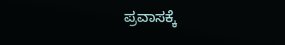ಪ್ರವಾಸಕ್ಕೆ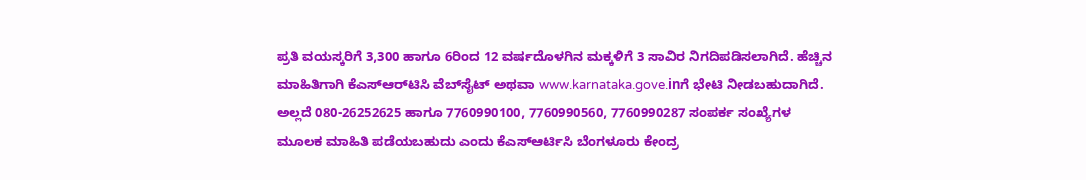ಪ್ರತಿ ವಯಸ್ಕರಿಗೆ 3,300 ಹಾಗೂ 6ರಿಂದ 12 ವರ್ಷದೊಳಗಿನ ಮಕ್ಕಳಿಗೆ 3 ಸಾವಿರ ನಿಗದಿಪಡಿಸಲಾಗಿದೆ. ಹೆಚ್ಚಿನ ಮಾಹಿತಿಗಾಗಿ ಕೆಎಸ್‌‍ಆರ್‌ಟಿಸಿ ವೆಬ್‌ಸೈಟ್‌ ಅಥವಾ www.karnataka.gove.inಗೆ ಭೇಟಿ ನೀಡಬಹುದಾಗಿದೆ. ಅಲ್ಲದೆ 080-26252625 ಹಾಗೂ 7760990100, 7760990560, 7760990287 ಸಂಪರ್ಕ ಸಂಖ್ಯೆಗಳ ಮೂಲಕ ಮಾಹಿತಿ ಪಡೆಯಬಹುದು ಎಂದು ಕೆಎಸ್‌‍ಆರ್ಟಿಸಿ ಬೆಂಗಳೂರು ಕೇಂದ್ರ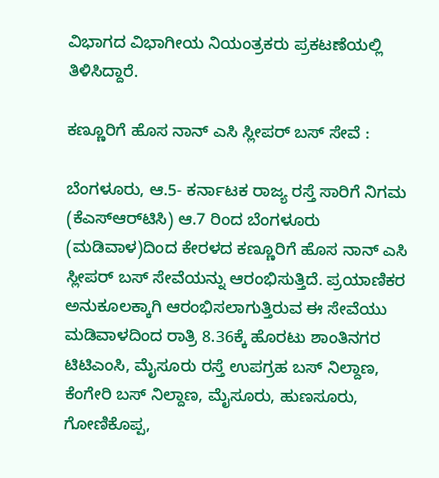ವಿಭಾಗದ ವಿಭಾಗೀಯ ನಿಯಂತ್ರಕರು ಪ್ರಕಟಣೆಯಲ್ಲಿ ತಿಳಿಸಿದ್ದಾರೆ.

ಕಣ್ಣೂರಿಗೆ ಹೊಸ ನಾನ್‌ ಎಸಿ ಸ್ಲೀಪರ್‌ ಬಸ್‌‍ ಸೇವೆ :

ಬೆಂಗಳೂರು, ಆ.5- ಕರ್ನಾಟಕ ರಾಜ್ಯ ರಸ್ತೆ ಸಾರಿಗೆ ನಿಗಮ (ಕೆಎಸ್‌‍ಆರ್‌ಟಿಸಿ) ಆ.7 ರಿಂದ ಬೆಂಗಳೂರು (ಮಡಿವಾಳ)ದಿಂದ ಕೇರಳದ ಕಣ್ಣೂರಿಗೆ ಹೊಸ ನಾನ್‌ ಎಸಿ ಸ್ಲೀಪರ್‌ ಬಸ್‌‍ ಸೇವೆಯನ್ನು ಆರಂಭಿಸುತ್ತಿದೆ. ಪ್ರಯಾಣಿಕರ ಅನುಕೂಲಕ್ಕಾಗಿ ಆರಂಭಿಸಲಾಗುತ್ತಿರುವ ಈ ಸೇವೆಯು ಮಡಿವಾಳದಿಂದ ರಾತ್ರಿ 8.36ಕ್ಕೆ ಹೊರಟು ಶಾಂತಿನಗರ ಟಿಟಿಎಂಸಿ, ಮೈಸೂರು ರಸ್ತೆ ಉಪಗ್ರಹ ಬಸ್‌‍ ನಿಲ್ದಾಣ, ಕೆಂಗೇರಿ ಬಸ್‌‍ ನಿಲ್ದಾಣ, ಮೈಸೂರು, ಹುಣಸೂರು, ಗೋಣಿಕೊಪ್ಪ,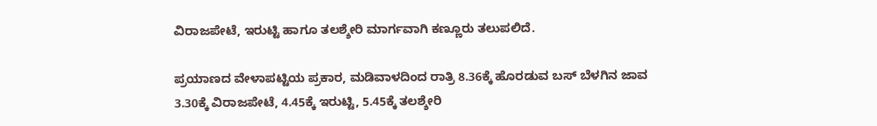ವಿರಾಜಪೇಟೆ, ಇರುಟ್ಟಿ ಹಾಗೂ ತಲಶ್ಶೇರಿ ಮಾರ್ಗವಾಗಿ ಕಣ್ಣೂರು ತಲುಪಲಿದೆ.

ಪ್ರಯಾಣದ ವೇಳಾಪಟ್ಟಿಯ ಪ್ರಕಾರ, ಮಡಿವಾಳದಿಂದ ರಾತ್ರಿ 8.36ಕ್ಕೆ ಹೊರಡುವ ಬಸ್‌‍ ಬೆಳಗಿನ ಜಾವ 3.30ಕ್ಕೆ ವಿರಾಜಪೇಟೆ, 4.45ಕ್ಕೆ ಇರುಟ್ಟಿ, 5.45ಕ್ಕೆ ತಲಶ್ಶೇರಿ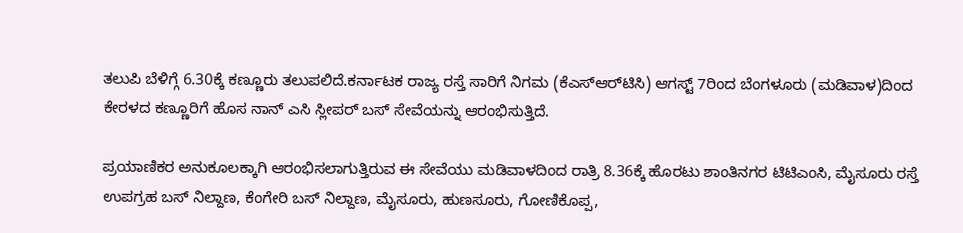ತಲುಪಿ ಬೆಳಿಗ್ಗೆ 6.30ಕ್ಕೆ ಕಣ್ಣೂರು ತಲುಪಲಿದೆ.ಕರ್ನಾಟಕ ರಾಜ್ಯ ರಸ್ತೆ ಸಾರಿಗೆ ನಿಗಮ (ಕೆಎಸ್‌‍ಆರ್‌ಟಿಸಿ) ಆಗಸ್ಟ್‌ 7ರಿಂದ ಬೆಂಗಳೂರು (ಮಡಿವಾಳ)ದಿಂದ ಕೇರಳದ ಕಣ್ಣೂರಿಗೆ ಹೊಸ ನಾನ್‌ ಎಸಿ ಸ್ಲೀಪರ್‌ ಬಸ್‌‍ ಸೇವೆಯನ್ನು ಆರಂಭಿಸುತ್ತಿದೆ.

ಪ್ರಯಾಣಿಕರ ಅನುಕೂಲಕ್ಕಾಗಿ ಆರಂಭಿಸಲಾಗುತ್ತಿರುವ ಈ ಸೇವೆಯು ಮಡಿವಾಳದಿಂದ ರಾತ್ರಿ 8.36ಕ್ಕೆ ಹೊರಟು ಶಾಂತಿನಗರ ಟಿಟಿಎಂಸಿ, ಮೈಸೂರು ರಸ್ತೆ ಉಪಗ್ರಹ ಬಸ್‌‍ ನಿಲ್ದಾಣ, ಕೆಂಗೇರಿ ಬಸ್‌‍ ನಿಲ್ದಾಣ, ಮೈಸೂರು, ಹುಣಸೂರು, ಗೋಣಿಕೊಪ್ಪ,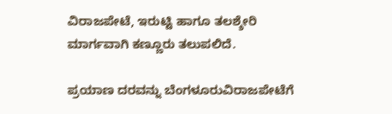ವಿರಾಜಪೇಟೆ, ಇರುಟ್ಟಿ ಹಾಗೂ ತಲಶ್ಶೇರಿ ಮಾರ್ಗವಾಗಿ ಕಣ್ಣೂರು ತಲುಪಲಿದೆ.

ಪ್ರಯಾಣ ದರವನ್ನು ಬೆಂಗಳೂರುವಿರಾಜಪೇಟೆಗೆ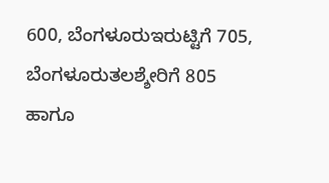600, ಬೆಂಗಳೂರುಇರುಟ್ಟಿಗೆ 705, ಬೆಂಗಳೂರುತಲಶ್ಶೇರಿಗೆ 805 ಹಾಗೂ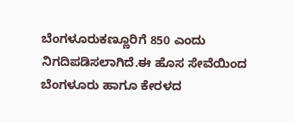ಬೆಂಗಳೂರುಕಣ್ಣೂರಿಗೆ 850 ಎಂದು ನಿಗದಿಪಡಿಸಲಾಗಿದೆ.ಈ ಹೊಸ ಸೇವೆಯಿಂದ ಬೆಂಗಳೂರು ಹಾಗೂ ಕೇರಳದ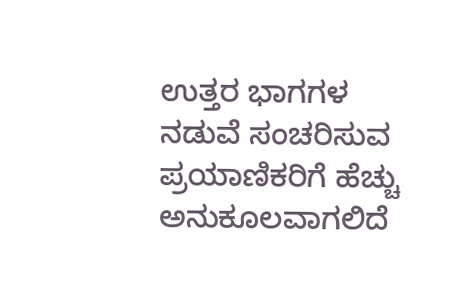ಉತ್ತರ ಭಾಗಗಳ ನಡುವೆ ಸಂಚರಿಸುವ ಪ್ರಯಾಣಿಕರಿಗೆ ಹೆಚ್ಚು ಅನುಕೂಲವಾಗಲಿದೆ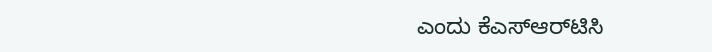ಎಂದು ಕೆಎಸ್‌‍ಆರ್‌ಟಿಸಿ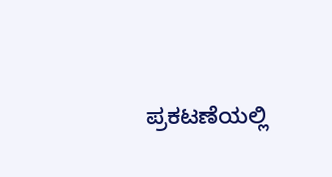ಪ್ರಕಟಣೆಯಲ್ಲಿ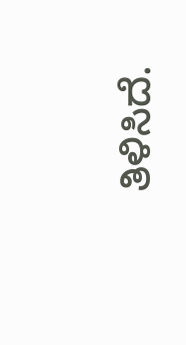ತಿಳಿಸಿದೆ.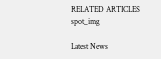RELATED ARTICLES
spot_img

Latest News